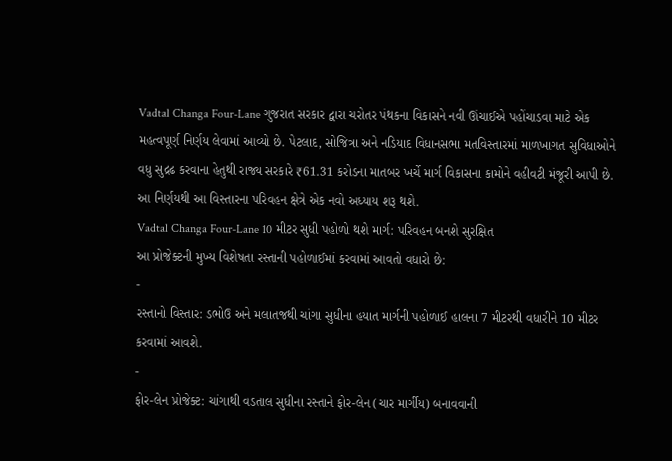Vadtal Changa Four-Lane ગુજરાત સરકાર દ્વારા ચરોતર પંથકના વિકાસને નવી ઊંચાઈએ પહોંચાડવા માટે એક મહત્વપૂર્ણ નિર્ણય લેવામાં આવ્યો છે. પેટલાદ, સોજિત્રા અને નડિયાદ વિધાનસભા મતવિસ્તારમાં માળખાગત સુવિધાઓને વધુ સુદ્રઢ કરવાના હેતુથી રાજ્ય સરકારે ₹61.31 કરોડના માતબર ખર્ચે માર્ગ વિકાસના કામોને વહીવટી મંજૂરી આપી છે. આ નિર્ણયથી આ વિસ્તારના પરિવહન ક્ષેત્રે એક નવો અધ્યાય શરૂ થશે.
Vadtal Changa Four-Lane 10 મીટર સુધી પહોળો થશે માર્ગ: પરિવહન બનશે સુરક્ષિત
આ પ્રોજેક્ટની મુખ્ય વિશેષતા રસ્તાની પહોળાઈમાં કરવામાં આવતો વધારો છે:
-
રસ્તાનો વિસ્તાર: ડભોઉ અને મલાતજથી ચાંગા સુધીના હયાત માર્ગની પહોળાઈ હાલના 7 મીટરથી વધારીને 10 મીટર કરવામાં આવશે.
-
ફોર-લેન પ્રોજેક્ટ: ચાંગાથી વડતાલ સુધીના રસ્તાને ફોર-લેન (ચાર માર્ગીય) બનાવવાની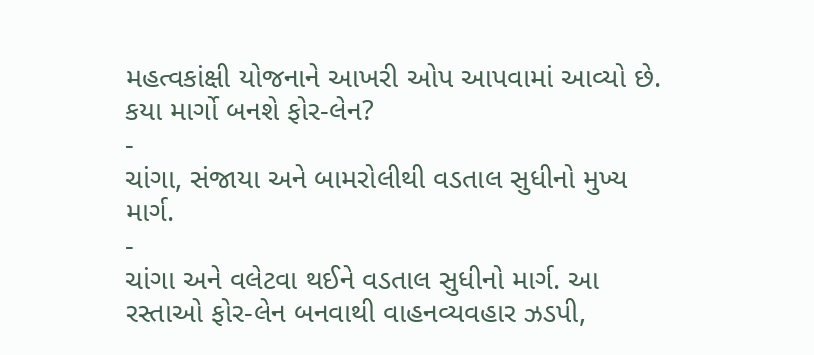મહત્વકાંક્ષી યોજનાને આખરી ઓપ આપવામાં આવ્યો છે.
કયા માર્ગો બનશે ફોર-લેન?
-
ચાંગા, સંજાયા અને બામરોલીથી વડતાલ સુધીનો મુખ્ય માર્ગ.
-
ચાંગા અને વલેટવા થઈને વડતાલ સુધીનો માર્ગ. આ રસ્તાઓ ફોર-લેન બનવાથી વાહનવ્યવહાર ઝડપી,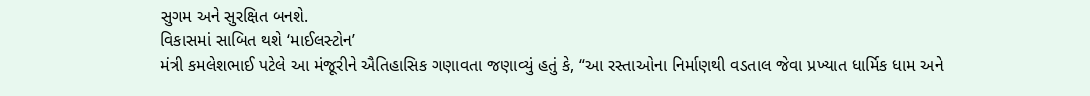સુગમ અને સુરક્ષિત બનશે.
વિકાસમાં સાબિત થશે ‘માઈલસ્ટોન’
મંત્રી કમલેશભાઈ પટેલે આ મંજૂરીને ઐતિહાસિક ગણાવતા જણાવ્યું હતું કે, “આ રસ્તાઓના નિર્માણથી વડતાલ જેવા પ્રખ્યાત ધાર્મિક ધામ અને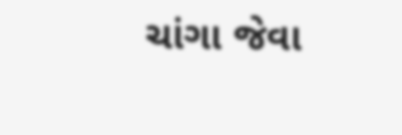ચાંગા જેવા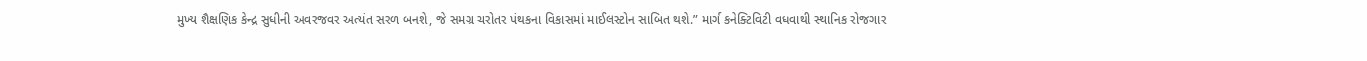મુખ્ય શૈક્ષણિક કેન્દ્ર સુધીની અવરજવર અત્યંત સરળ બનશે, જે સમગ્ર ચરોતર પંથકના વિકાસમાં માઈલસ્ટોન સાબિત થશે.” માર્ગ કનેક્ટિવિટી વધવાથી સ્થાનિક રોજગાર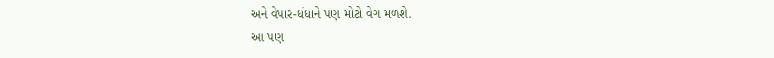અને વેપાર-ધંધાને પણ મોટો વેગ મળશે.
આ પણ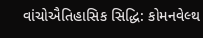વાંચોઐતિહાસિક સિદ્ધિ: કોમનવેલ્થ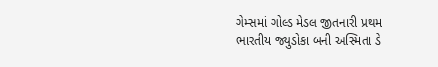ગેમ્સમાં ગોલ્ડ મેડલ જીતનારી પ્રથમ ભારતીય જ્યુડોકા બની અસ્મિતા ડે